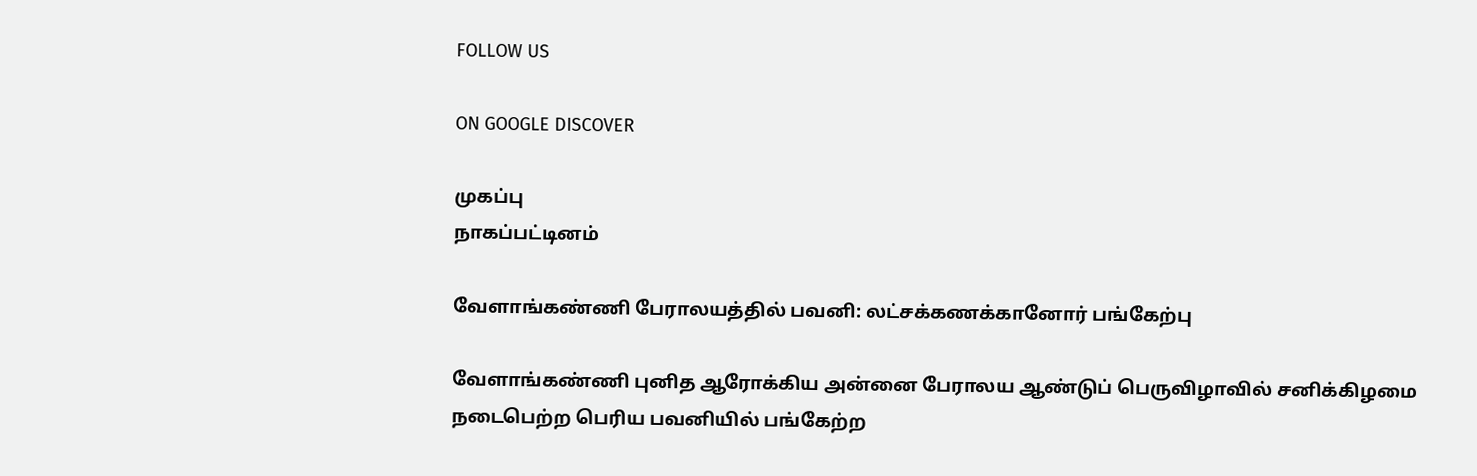FOLLOW US

ON GOOGLE DISCOVER

முகப்பு
நாகப்பட்டினம்

வேளாங்கண்ணி பேராலயத்தில் பவனி: லட்சக்கணக்கானோர் பங்கேற்பு

வேளாங்கண்ணி புனித ஆரோக்கிய அன்னை பேராலய ஆண்டுப் பெருவிழாவில் சனிக்கிழமை நடைபெற்ற பெரிய பவனியில் பங்கேற்ற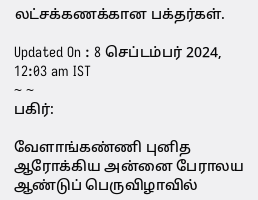லட்சக்கணக்கான பக்தர்கள்.

Updated On : 8 செப்டம்பர் 2024, 12:03 am IST
~ ~
பகிர்:

வேளாங்கண்ணி புனித ஆரோக்கிய அன்னை பேராலய ஆண்டுப் பெருவிழாவில்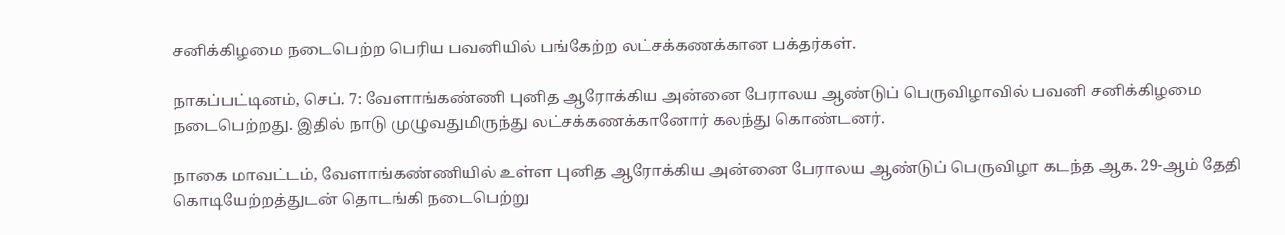சனிக்கிழமை நடைபெற்ற பெரிய பவனியில் பங்கேற்ற லட்சக்கணக்கான பக்தர்கள்.

நாகப்பட்டினம், செப். 7: வேளாங்கண்ணி புனித ஆரோக்கிய அன்னை பேராலய ஆண்டுப் பெருவிழாவில் பவனி சனிக்கிழமை நடைபெற்றது. இதில் நாடு முழுவதுமிருந்து லட்சக்கணக்கானோர் கலந்து கொண்டனர்.

நாகை மாவட்டம், வேளாங்கண்ணியில் உள்ள புனித ஆரோக்கிய அன்னை பேராலய ஆண்டுப் பெருவிழா கடந்த ஆக. 29-ஆம் தேதி கொடியேற்றத்துடன் தொடங்கி நடைபெற்று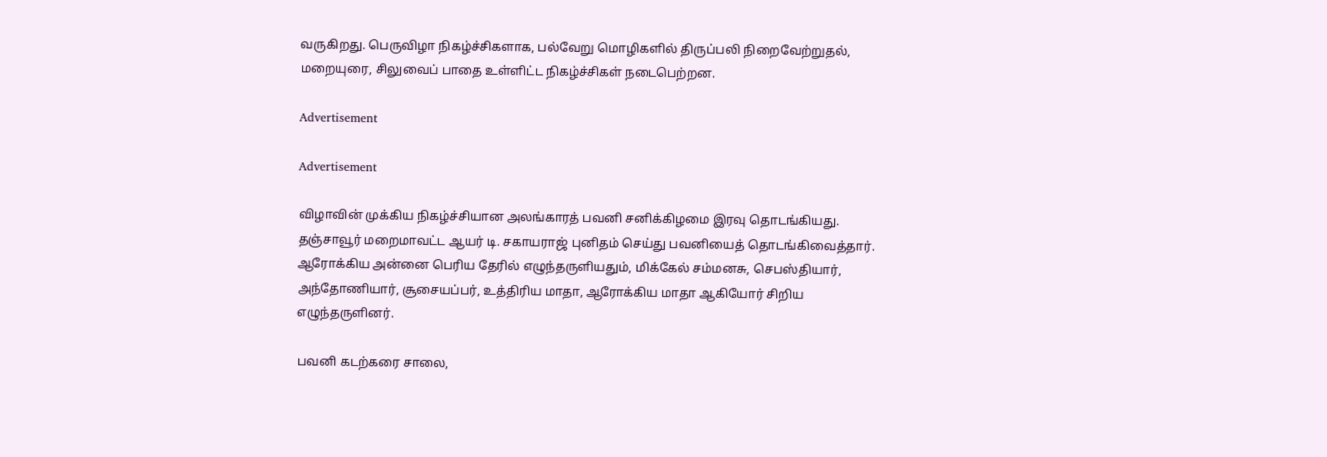வருகிறது. பெருவிழா நிகழ்ச்சிகளாக, பல்வேறு மொழிகளில் திருப்பலி நிறைவேற்றுதல், மறையுரை, சிலுவைப் பாதை உள்ளிட்ட நிகழ்ச்சிகள் நடைபெற்றன.

Advertisement

Advertisement

விழாவின் முக்கிய நிகழ்ச்சியான அலங்காரத் பவனி சனிக்கிழமை இரவு தொடங்கியது. தஞ்சாவூர் மறைமாவட்ட ஆயர் டி. சகாயராஜ் புனிதம் செய்து பவனியைத் தொடங்கிவைத்தார். ஆரோக்கிய அன்னை பெரிய தேரில் எழுந்தருளியதும், மிக்கேல் சம்மனசு, செபஸ்தியார், அந்தோணியார், சூசையப்பர், உத்திரிய மாதா, ஆரோக்கிய மாதா ஆகியோர் சிறிய எழுந்தருளினர்.

பவனி கடற்கரை சாலை,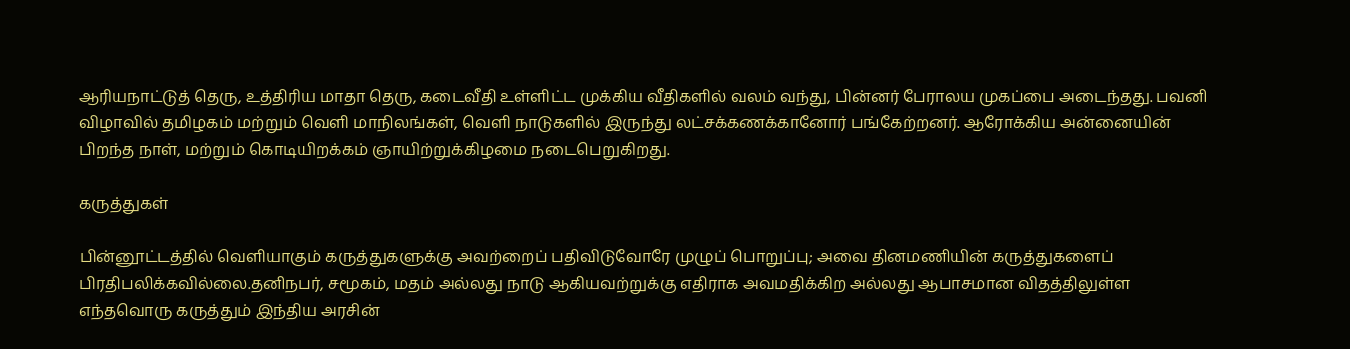ஆரியநாட்டுத் தெரு, உத்திரிய மாதா தெரு, கடைவீதி உள்ளிட்ட முக்கிய வீதிகளில் வலம் வந்து, பின்னர் பேராலய முகப்பை அடைந்தது. பவனி விழாவில் தமிழகம் மற்றும் வெளி மாநிலங்கள், வெளி நாடுகளில் இருந்து லட்சக்கணக்கானோர் பங்கேற்றனர். ஆரோக்கிய அன்னையின் பிறந்த நாள், மற்றும் கொடியிறக்கம் ஞாயிற்றுக்கிழமை நடைபெறுகிறது.

கருத்துகள்

பின்னூட்டத்தில் வெளியாகும் கருத்துகளுக்கு அவற்றைப் பதிவிடுவோரே முழுப் பொறுப்பு; அவை தினமணியின் கருத்துகளைப் பிரதிபலிக்கவில்லை.தனிநபர், சமூகம், மதம் அல்லது நாடு ஆகியவற்றுக்கு எதிராக அவமதிக்கிற அல்லது ஆபாசமான விதத்திலுள்ள எந்தவொரு கருத்தும் இந்திய அரசின்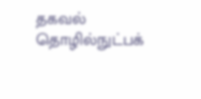தகவல் தொழில்நுட்பக்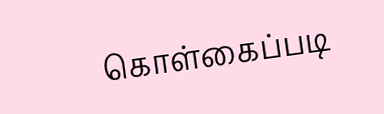கொள்கைப்படி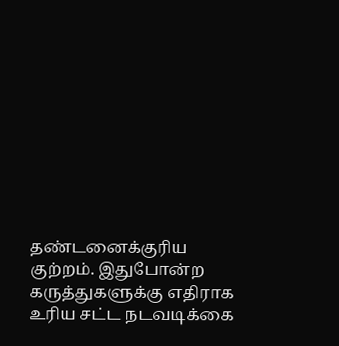தண்டனைக்குரிய குற்றம். இதுபோன்ற கருத்துகளுக்கு எதிராக உரிய சட்ட நடவடிக்கை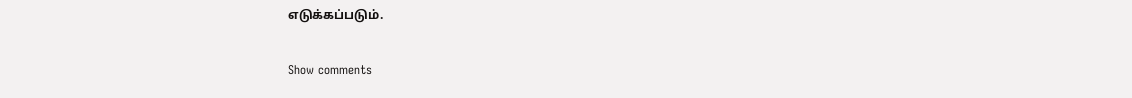எடுக்கப்படும்.

Show comments